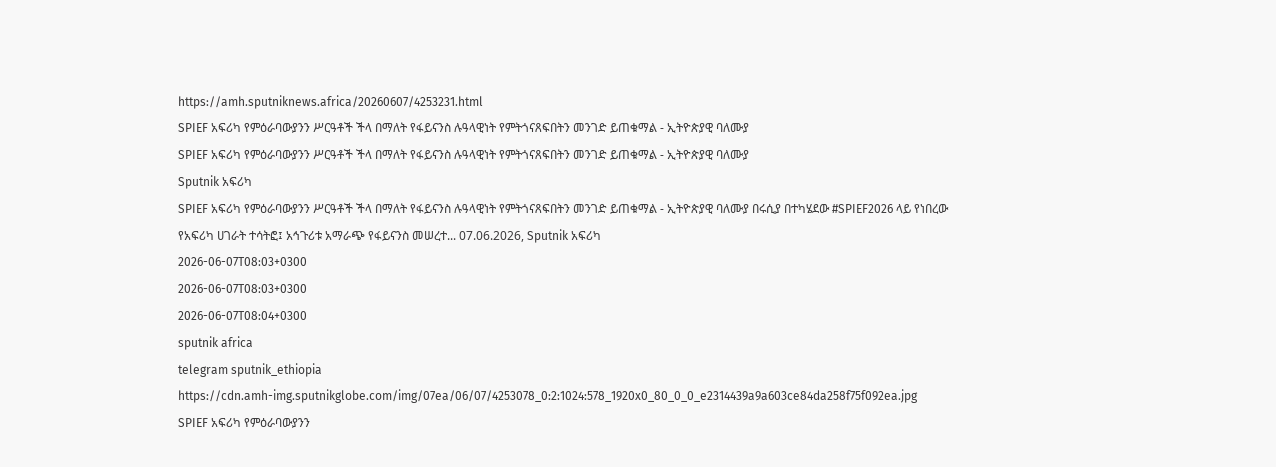https://amh.sputniknews.africa/20260607/4253231.html
SPIEF አፍሪካ የምዕራባውያንን ሥርዓቶች ችላ በማለት የፋይናንስ ሉዓላዊነት የምትጎናጸፍበትን መንገድ ይጠቁማል - ኢትዮጵያዊ ባለሙያ
SPIEF አፍሪካ የምዕራባውያንን ሥርዓቶች ችላ በማለት የፋይናንስ ሉዓላዊነት የምትጎናጸፍበትን መንገድ ይጠቁማል - ኢትዮጵያዊ ባለሙያ
Sputnik አፍሪካ
SPIEF አፍሪካ የምዕራባውያንን ሥርዓቶች ችላ በማለት የፋይናንስ ሉዓላዊነት የምትጎናጸፍበትን መንገድ ይጠቁማል - ኢትዮጵያዊ ባለሙያ በሩሲያ በተካሄደው #SPIEF2026 ላይ የነበረው የአፍሪካ ሀገራት ተሳትፎ፤ አኅጉሪቱ አማራጭ የፋይናንስ መሠረተ... 07.06.2026, Sputnik አፍሪካ
2026-06-07T08:03+0300
2026-06-07T08:03+0300
2026-06-07T08:04+0300
sputnik africa
telegram sputnik_ethiopia
https://cdn.amh-img.sputnikglobe.com/img/07ea/06/07/4253078_0:2:1024:578_1920x0_80_0_0_e2314439a9a603ce84da258f75f092ea.jpg
SPIEF አፍሪካ የምዕራባውያንን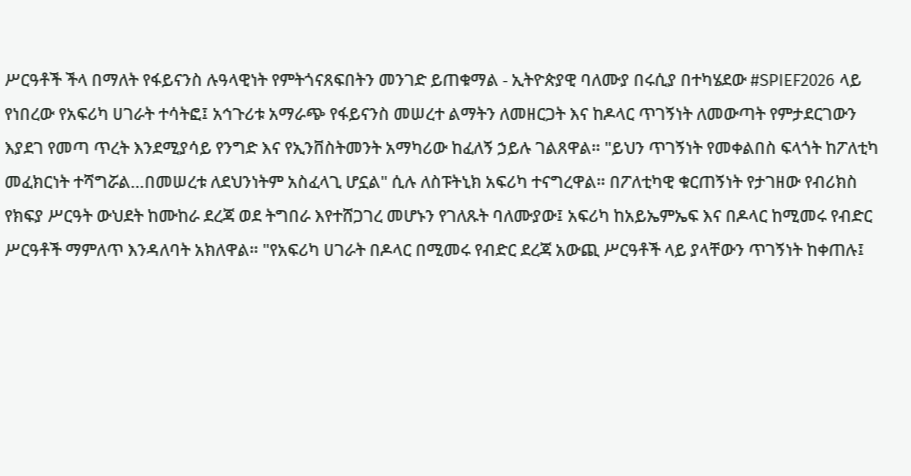ሥርዓቶች ችላ በማለት የፋይናንስ ሉዓላዊነት የምትጎናጸፍበትን መንገድ ይጠቁማል - ኢትዮጵያዊ ባለሙያ በሩሲያ በተካሄደው #SPIEF2026 ላይ የነበረው የአፍሪካ ሀገራት ተሳትፎ፤ አኅጉሪቱ አማራጭ የፋይናንስ መሠረተ ልማትን ለመዘርጋት እና ከዶላር ጥገኝነት ለመውጣት የምታደርገውን እያደገ የመጣ ጥረት እንደሚያሳይ የንግድ እና የኢንቨስትመንት አማካሪው ከፈለኝ ኃይሉ ገልጸዋል። "ይህን ጥገኝነት የመቀልበስ ፍላጎት ከፖለቲካ መፈክርነት ተሻግሯል…በመሠረቱ ለደህንነትም አስፈላጊ ሆኗል" ሲሉ ለስፑትኒክ አፍሪካ ተናግረዋል። በፖለቲካዊ ቁርጠኝነት የታገዘው የብሪክስ የክፍያ ሥርዓት ውህደት ከሙከራ ደረጃ ወደ ትግበራ እየተሸጋገረ መሆኑን የገለጹት ባለሙያው፤ አፍሪካ ከአይኤምኤፍ እና በዶላር ከሚመሩ የብድር ሥርዓቶች ማምለጥ እንዳለባት አክለዋል። "የአፍሪካ ሀገራት በዶላር በሚመሩ የብድር ደረጃ አውጪ ሥርዓቶች ላይ ያላቸውን ጥገኝነት ከቀጠሉ፤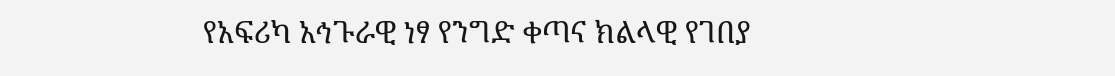የአፍሪካ አኅጉራዊ ነፃ የንግድ ቀጣና ክልላዊ የገበያ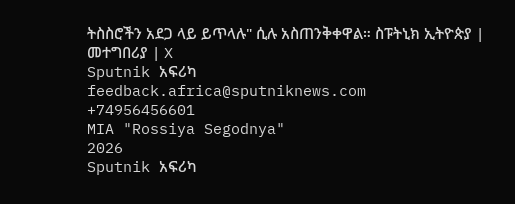ትስስሮችን አደጋ ላይ ይጥላሉ" ሲሉ አስጠንቅቀዋል። ስፑትኒክ ኢትዮጵያ | መተግበሪያ | X
Sputnik አፍሪካ
feedback.africa@sputniknews.com
+74956456601
MIA "Rossiya Segodnya"
2026
Sputnik አፍሪካ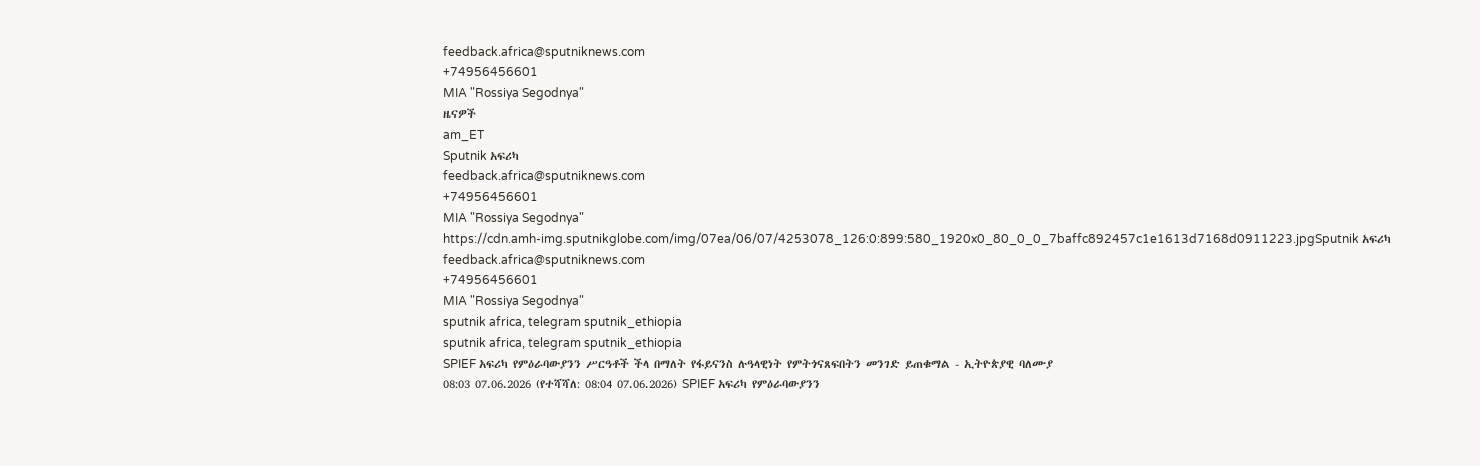feedback.africa@sputniknews.com
+74956456601
MIA "Rossiya Segodnya"
ዜናዎች
am_ET
Sputnik አፍሪካ
feedback.africa@sputniknews.com
+74956456601
MIA "Rossiya Segodnya"
https://cdn.amh-img.sputnikglobe.com/img/07ea/06/07/4253078_126:0:899:580_1920x0_80_0_0_7baffc892457c1e1613d7168d0911223.jpgSputnik አፍሪካ
feedback.africa@sputniknews.com
+74956456601
MIA "Rossiya Segodnya"
sputnik africa, telegram sputnik_ethiopia
sputnik africa, telegram sputnik_ethiopia
SPIEF አፍሪካ የምዕራባውያንን ሥርዓቶች ችላ በማለት የፋይናንስ ሉዓላዊነት የምትጎናጸፍበትን መንገድ ይጠቁማል - ኢትዮጵያዊ ባለሙያ
08:03 07.06.2026 (የተሻሻለ: 08:04 07.06.2026) SPIEF አፍሪካ የምዕራባውያንን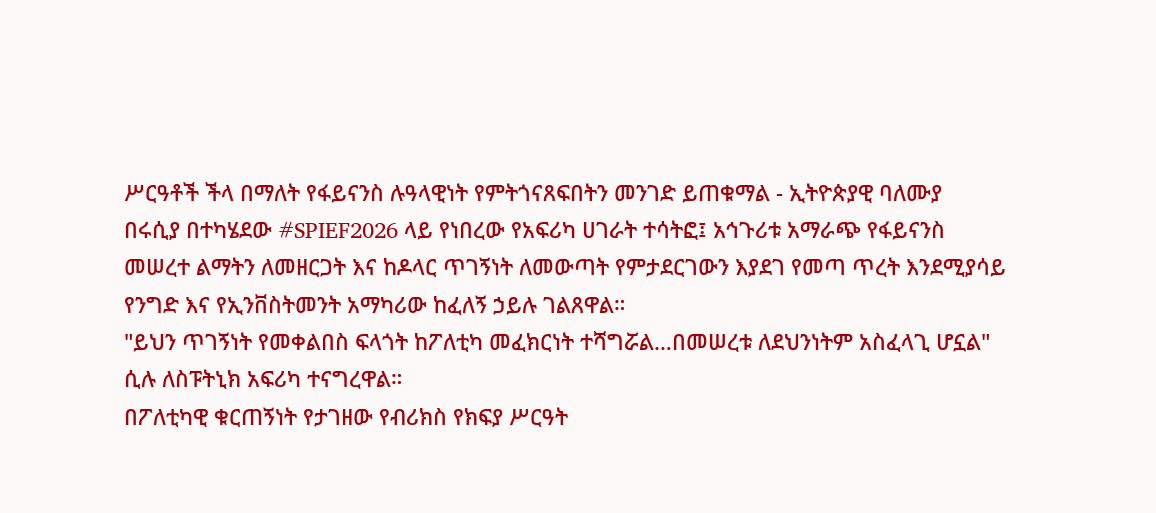ሥርዓቶች ችላ በማለት የፋይናንስ ሉዓላዊነት የምትጎናጸፍበትን መንገድ ይጠቁማል - ኢትዮጵያዊ ባለሙያ
በሩሲያ በተካሄደው #SPIEF2026 ላይ የነበረው የአፍሪካ ሀገራት ተሳትፎ፤ አኅጉሪቱ አማራጭ የፋይናንስ መሠረተ ልማትን ለመዘርጋት እና ከዶላር ጥገኝነት ለመውጣት የምታደርገውን እያደገ የመጣ ጥረት እንደሚያሳይ የንግድ እና የኢንቨስትመንት አማካሪው ከፈለኝ ኃይሉ ገልጸዋል።
"ይህን ጥገኝነት የመቀልበስ ፍላጎት ከፖለቲካ መፈክርነት ተሻግሯል…በመሠረቱ ለደህንነትም አስፈላጊ ሆኗል" ሲሉ ለስፑትኒክ አፍሪካ ተናግረዋል።
በፖለቲካዊ ቁርጠኝነት የታገዘው የብሪክስ የክፍያ ሥርዓት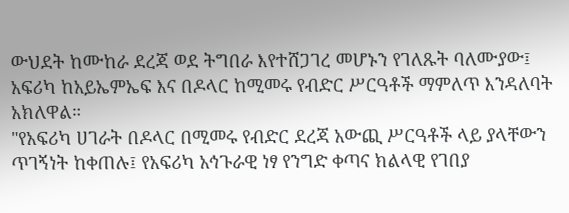ውህደት ከሙከራ ደረጃ ወደ ትግበራ እየተሸጋገረ መሆኑን የገለጹት ባለሙያው፤ አፍሪካ ከአይኤምኤፍ እና በዶላር ከሚመሩ የብድር ሥርዓቶች ማምለጥ እንዳለባት አክለዋል።
"የአፍሪካ ሀገራት በዶላር በሚመሩ የብድር ደረጃ አውጪ ሥርዓቶች ላይ ያላቸውን ጥገኝነት ከቀጠሉ፤ የአፍሪካ አኅጉራዊ ነፃ የንግድ ቀጣና ክልላዊ የገበያ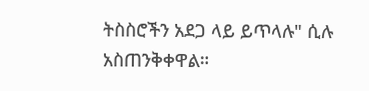ትስስሮችን አደጋ ላይ ይጥላሉ" ሲሉ አስጠንቅቀዋል።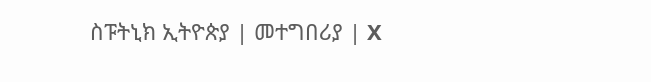ስፑትኒክ ኢትዮጵያ | መተግበሪያ | X